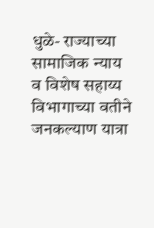धुळे- राज्याच्या सामाजिक न्याय व विशेष सहाय्य विभागाच्या वतीने जनकल्याण यात्रा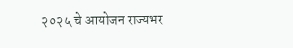२०२५ चे आयोजन राज्यभर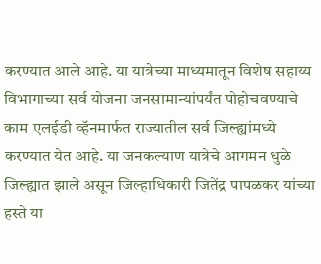करण्यात आले आहे. या यात्रेच्या माध्यमातून विशेष सहाय्य विभागाच्या सर्व योजना जनसामान्यांपर्यंत पोहोचवण्याचे काम एलईडी व्हॅनमार्फत राज्यातील सर्व जिल्ह्यांमध्ये करण्यात येत आहे. या जनकल्याण यात्रेचे आगमन धुळे जिल्ह्यात झाले असून जिल्हाधिकारी जितेंद्र पापळकर यांच्या हस्ते या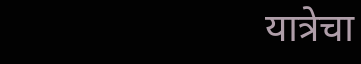यात्रेचा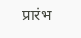प्रारंभ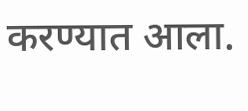करण्यात आला.